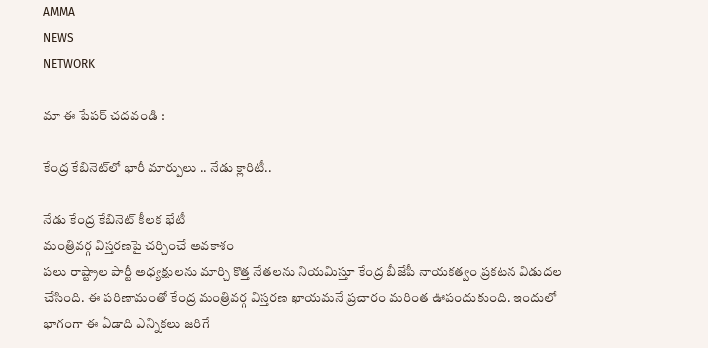AMMA
NEWS
NETWORK

మా ఈ పేపర్ చదవండి :

కేంద్ర కేబినెట్‌లో భారీ మార్పులు .. నేడు క్లారిటీ..

నేడు కేంద్ర కేబినెట్ కీలక భేటీ
మంత్రివర్గ విస్తరణపై చర్చించే అవకాశం
పలు రాష్ట్రాల పార్టీ అధ్యక్షులను మార్చి కొత్త నేతలను నియమిస్తూ కేంద్ర బీజేపీ నాయకత్వం ప్రకటన విడుదల చేసింది. ఈ పరిణామంతో కేంద్ర మంత్రివర్గ విస్తరణ ఖాయమనే ప్రచారం మరింత ఊపందుకుంది. ఇందులో భాగంగా ఈ ఏడాది ఎన్నికలు జరిగే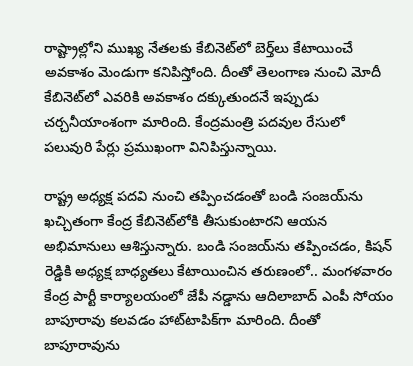రాష్ట్రాల్లోని ముఖ్య నేతలకు కేబినెట్‌లో బెర్త్‌లు కేటాయించే అవకాశం మెండుగా కనిపిస్తోంది. దీంతో తెలంగాణ నుంచి మోదీ కేబినెట్‌లో ఎవరికి అవకాశం దక్కుతుందనే ఇప్పుడు చర్చనీయాంశంగా మారింది. కేంద్రమంత్రి పదవుల రేసులో పలువురి పేర్లు ప్రముఖంగా వినిపిస్తున్నాయి.

రాష్ట్ర అధ్యక్ష పదవి నుంచి తప్పించడంతో బండి సంజయ్‌ను ఖచ్చితంగా కేంద్ర కేబినెట్‌లోకి తీసుకుంటారని ఆయన అభిమానులు ఆశిస్తున్నారు. బండి సంజయ్‌ను తప్పించడం, కిషన్ రెడ్డికి అధ్యక్ష బాధ్యతలు కేటాయించిన తరుణంలో.. మంగళవారం కేంద్ర పార్టీ కార్యాలయంలో జేపీ నడ్డాను ఆదిలాబాద్ ఎంపీ సోయం బాపూరావు కలవడం హాట్‌టాపిక్‌గా మారింది. దీంతో బాపూరావును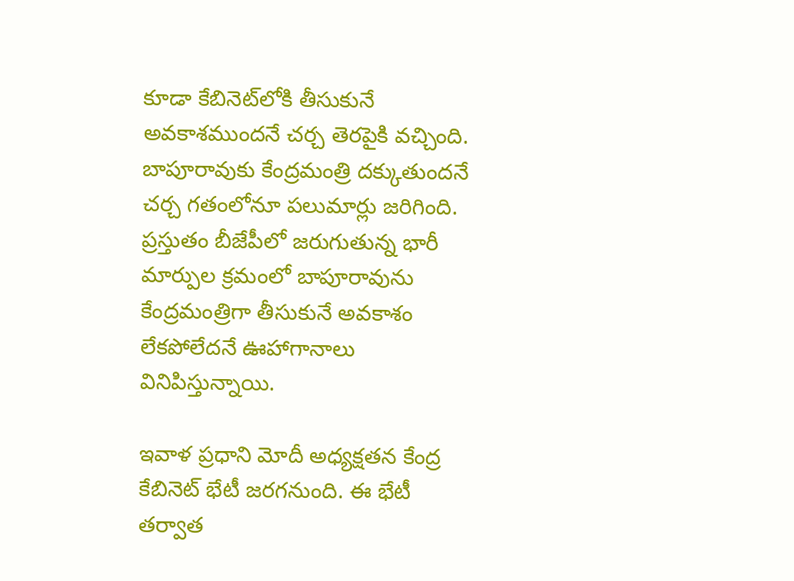కూడా కేబినెట్‌లోకి తీసుకునే అవకాశముందనే చర్చ తెరపైకి వచ్చింది. బాపూరావుకు కేంద్రమంత్రి దక్కుతుందనే చర్చ గతంలోనూ పలుమార్లు జరిగింది. ప్రస్తుతం బీజేపీలో జరుగుతున్న భారీ మార్పుల క్రమంలో బాపూరావును కేంద్రమంత్రిగా తీసుకునే అవకాశం లేకపోలేదనే ఊహాగానాలు వినిపిస్తున్నాయి.

ఇవాళ ప్రధాని మోదీ అధ్యక్షతన కేంద్ర కేబినెట్ భేటీ జరగనుంది. ఈ భేటీ తర్వాత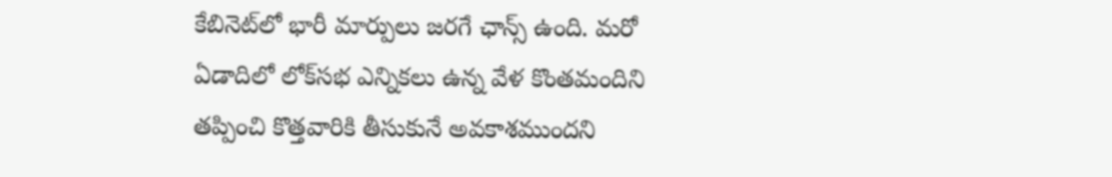కేబినెట్‌లో భారీ మార్పులు జరగే ఛాన్స్ ఉంది. మరో ఏడాదిలో లోక్‌సభ ఎన్నికలు ఉన్న వేళ కొంతమందిని తప్పించి కొత్తవారికి తీసుకునే అవకాశముందని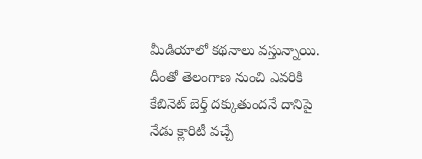మీడియాలో కథనాలు వస్తున్నాయి. దీంతో తెలంగాణ నుంచి ఎవరికి కేబినెట్ బెర్త్ దక్కుతుందనే దానిపై నేడు క్లారిటీ వచ్చే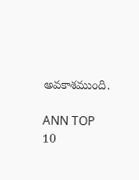అవకాశముంది.

ANN TOP 10